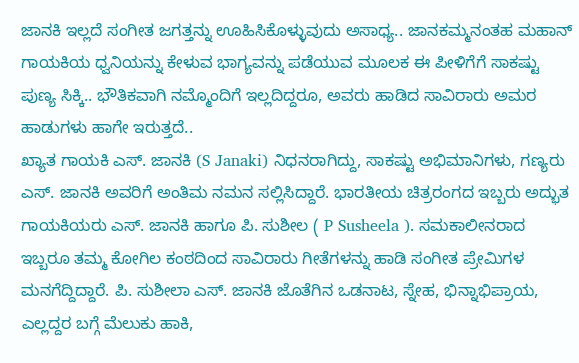ಜಾನಕಿ ಇಲ್ಲದೆ ಸಂಗೀತ ಜಗತ್ತನ್ನು ಊಹಿಸಿಕೊಳ್ಳುವುದು ಅಸಾಧ್ಯ.. ಜಾನಕಮ್ಮನಂತಹ ಮಹಾನ್ ಗಾಯಕಿಯ ಧ್ವನಿಯನ್ನು ಕೇಳುವ ಭಾಗ್ಯವನ್ನು ಪಡೆಯುವ ಮೂಲಕ ಈ ಪೀಳಿಗೆಗೆ ಸಾಕಷ್ಟು ಪುಣ್ಯ ಸಿಕ್ಕಿ.. ಭೌತಿಕವಾಗಿ ನಮ್ಮೊಂದಿಗೆ ಇಲ್ಲದಿದ್ದರೂ, ಅವರು ಹಾಡಿದ ಸಾವಿರಾರು ಅಮರ ಹಾಡುಗಳು ಹಾಗೇ ಇರುತ್ತದೆ..
ಖ್ಯಾತ ಗಾಯಕಿ ಎಸ್. ಜಾನಕಿ (S Janaki) ನಿಧನರಾಗಿದ್ದು, ಸಾಕಷ್ಟು ಅಭಿಮಾನಿಗಳು, ಗಣ್ಯರು ಎಸ್. ಜಾನಕಿ ಅವರಿಗೆ ಅಂತಿಮ ನಮನ ಸಲ್ಲಿಸಿದ್ದಾರೆ. ಭಾರತೀಯ ಚಿತ್ರರಂಗದ ಇಬ್ಬರು ಅದ್ಭುತ ಗಾಯಕಿಯರು ಎಸ್. ಜಾನಕಿ ಹಾಗೂ ಪಿ. ಸುಶೀಲ ( P Susheela ). ಸಮಕಾಲೀನರಾದ ಇಬ್ಬರೂ ತಮ್ಮ ಕೋಗಿಲ ಕಂಠದಿಂದ ಸಾವಿರಾರು ಗೀತೆಗಳನ್ನು ಹಾಡಿ ಸಂಗೀತ ಪ್ರೇಮಿಗಳ ಮನಗೆದ್ದಿದ್ದಾರೆ. ಪಿ. ಸುಶೀಲಾ ಎಸ್. ಜಾನಕಿ ಜೊತೆಗಿನ ಒಡನಾಟ, ಸ್ನೇಹ, ಭಿನ್ನಾಭಿಪ್ರಾಯ, ಎಲ್ಲದ್ದರ ಬಗ್ಗೆ ಮೆಲುಕು ಹಾಕಿ,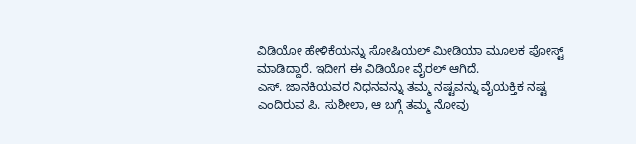ವಿಡಿಯೋ ಹೇಳಿಕೆಯನ್ನು ಸೋಷಿಯಲ್ ಮೀಡಿಯಾ ಮೂಲಕ ಪೋಸ್ಟ್ ಮಾಡಿದ್ದಾರೆ. ಇದೀಗ ಈ ವಿಡಿಯೋ ವೈರಲ್ ಆಗಿದೆ.
ಎಸ್. ಜಾನಕಿಯವರ ನಿಧನವನ್ನು ತಮ್ಮ ನಷ್ಟವನ್ನು ವೈಯಕ್ತಿಕ ನಷ್ಟ ಎಂದಿರುವ ಪಿ. ಸುಶೀಲಾ, ಆ ಬಗ್ಗೆ ತಮ್ಮ ನೋವು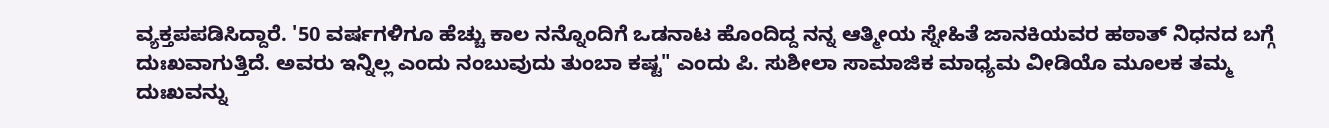ವ್ಯಕ್ತಪಪಡಿಸಿದ್ದಾರೆ. '50 ವರ್ಷಗಳಿಗೂ ಹೆಚ್ಚು ಕಾಲ ನನ್ನೊಂದಿಗೆ ಒಡನಾಟ ಹೊಂದಿದ್ದ ನನ್ನ ಆತ್ಮೀಯ ಸ್ನೇಹಿತೆ ಜಾನಕಿಯವರ ಹಠಾತ್ ನಿಧನದ ಬಗ್ಗೆ ದುಃಖವಾಗುತ್ತಿದೆ. ಅವರು ಇನ್ನಿಲ್ಲ ಎಂದು ನಂಬುವುದು ತುಂಬಾ ಕಷ್ಟ" ಎಂದು ಪಿ. ಸುಶೀಲಾ ಸಾಮಾಜಿಕ ಮಾಧ್ಯಮ ವೀಡಿಯೊ ಮೂಲಕ ತಮ್ಮ ದುಃಖವನ್ನು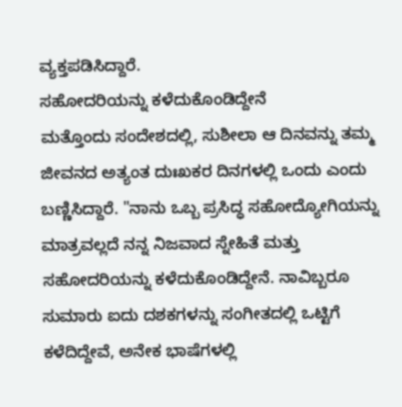ವ್ಯಕ್ತಪಡಿಸಿದ್ದಾರೆ.
ಸಹೋದರಿಯನ್ನು ಕಳೆದುಕೊಂಡಿದ್ದೇನೆ
ಮತ್ತೊಂದು ಸಂದೇಶದಲ್ಲಿ, ಸುಶೀಲಾ ಆ ದಿನವನ್ನು ತಮ್ಮ ಜೀವನದ ಅತ್ಯಂತ ದುಃಖಕರ ದಿನಗಳಲ್ಲಿ ಒಂದು ಎಂದು ಬಣ್ಣಿಸಿದ್ದಾರೆ. "ನಾನು ಒಬ್ಬ ಪ್ರಸಿದ್ಧ ಸಹೋದ್ಯೋಗಿಯನ್ನು ಮಾತ್ರವಲ್ಲದೆ ನನ್ನ ನಿಜವಾದ ಸ್ನೇಹಿತೆ ಮತ್ತು ಸಹೋದರಿಯನ್ನು ಕಳೆದುಕೊಂಡಿದ್ದೇನೆ. ನಾವಿಬ್ಬರೂ ಸುಮಾರು ಐದು ದಶಕಗಳನ್ನು ಸಂಗೀತದಲ್ಲಿ ಒಟ್ಟಿಗೆ ಕಳೆದಿದ್ದೇವೆ, ಅನೇಕ ಭಾಷೆಗಳಲ್ಲಿ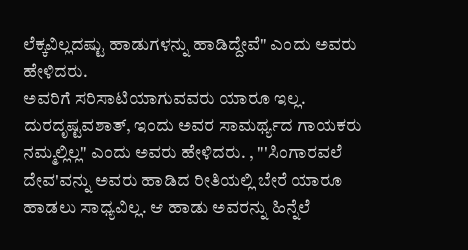ಲೆಕ್ಕವಿಲ್ಲದಷ್ಟು ಹಾಡುಗಳನ್ನು ಹಾಡಿದ್ದೇವೆ" ಎಂದು ಅವರು ಹೇಳಿದರು.
ಅವರಿಗೆ ಸರಿಸಾಟಿಯಾಗುವವರು ಯಾರೂ ಇಲ್ಲ. ದುರದೃಷ್ಟವಶಾತ್, ಇಂದು ಅವರ ಸಾಮರ್ಥ್ಯದ ಗಾಯಕರು ನಮ್ಮಲ್ಲಿಲ್ಲ" ಎಂದು ಅವರು ಹೇಳಿದರು. , "'ಸಿಂಗಾರವಲೆ ದೇವ'ವನ್ನು ಅವರು ಹಾಡಿದ ರೀತಿಯಲ್ಲಿ ಬೇರೆ ಯಾರೂ ಹಾಡಲು ಸಾಧ್ಯವಿಲ್ಲ. ಆ ಹಾಡು ಅವರನ್ನು ಹಿನ್ನೆಲೆ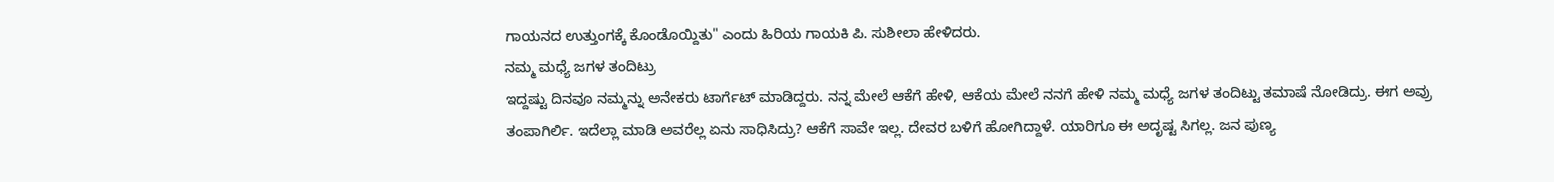ಗಾಯನದ ಉತ್ತುಂಗಕ್ಕೆ ಕೊಂಡೊಯ್ದಿತು" ಎಂದು ಹಿರಿಯ ಗಾಯಕಿ ಪಿ. ಸುಶೀಲಾ ಹೇಳಿದರು.
ನಮ್ಮ ಮಧ್ಯೆ ಜಗಳ ತಂದಿಟ್ರು
ಇದ್ದಷ್ಟು ದಿನವೂ ನಮ್ಮನ್ನು ಅನೇಕರು ಟಾರ್ಗೆಟ್ ಮಾಡಿದ್ದರು. ನನ್ನ ಮೇಲೆ ಆಕೆಗೆ ಹೇಳಿ, ಆಕೆಯ ಮೇಲೆ ನನಗೆ ಹೇಳಿ ನಮ್ಮ ಮಧ್ಯೆ ಜಗಳ ತಂದಿಟ್ಟು ತಮಾಷೆ ನೋಡಿದ್ರು. ಈಗ ಅವ್ರು ತಂಪಾಗಿರ್ಲಿ. ಇದೆಲ್ಲಾ ಮಾಡಿ ಅವರೆಲ್ಲ ಏನು ಸಾಧಿಸಿದ್ರು? ಆಕೆಗೆ ಸಾವೇ ಇಲ್ಲ. ದೇವರ ಬಳಿಗೆ ಹೋಗಿದ್ದಾಳೆ. ಯಾರಿಗೂ ಈ ಅದೃಷ್ಟ ಸಿಗಲ್ಲ. ಜನ ಪುಣ್ಯ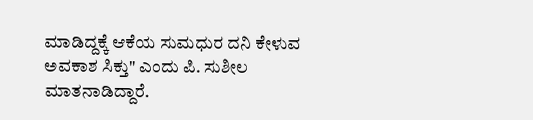ಮಾಡಿದ್ದಕ್ಕೆ ಆಕೆಯ ಸುಮಧುರ ದನಿ ಕೇಳುವ ಅವಕಾಶ ಸಿಕ್ತು" ಎಂದು ಪಿ. ಸುಶೀಲ ಮಾತನಾಡಿದ್ದಾರೆ.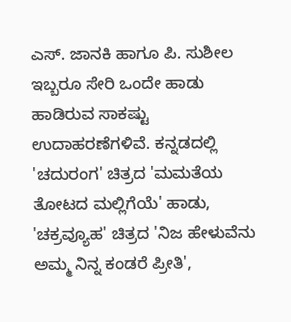ಎಸ್. ಜಾನಕಿ ಹಾಗೂ ಪಿ. ಸುಶೀಲ ಇಬ್ಬರೂ ಸೇರಿ ಒಂದೇ ಹಾಡು ಹಾಡಿರುವ ಸಾಕಷ್ಟು ಉದಾಹರಣೆಗಳಿವೆ. ಕನ್ನಡದಲ್ಲಿ 'ಚದುರಂಗ' ಚಿತ್ರದ 'ಮಮತೆಯ ತೋಟದ ಮಲ್ಲಿಗೆಯೆ' ಹಾಡು, 'ಚಕ್ರವ್ಯೂಹ' ಚಿತ್ರದ 'ನಿಜ ಹೇಳುವೆನು ಅಮ್ಮ ನಿನ್ನ ಕಂಡರೆ ಪ್ರೀತಿ',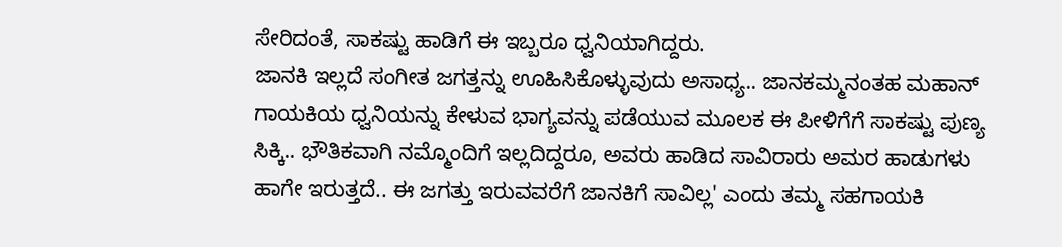ಸೇರಿದಂತೆ, ಸಾಕಷ್ಟು ಹಾಡಿಗೆ ಈ ಇಬ್ಬರೂ ಧ್ವನಿಯಾಗಿದ್ದರು.
ಜಾನಕಿ ಇಲ್ಲದೆ ಸಂಗೀತ ಜಗತ್ತನ್ನು ಊಹಿಸಿಕೊಳ್ಳುವುದು ಅಸಾಧ್ಯ.. ಜಾನಕಮ್ಮನಂತಹ ಮಹಾನ್ ಗಾಯಕಿಯ ಧ್ವನಿಯನ್ನು ಕೇಳುವ ಭಾಗ್ಯವನ್ನು ಪಡೆಯುವ ಮೂಲಕ ಈ ಪೀಳಿಗೆಗೆ ಸಾಕಷ್ಟು ಪುಣ್ಯ ಸಿಕ್ಕಿ.. ಭೌತಿಕವಾಗಿ ನಮ್ಮೊಂದಿಗೆ ಇಲ್ಲದಿದ್ದರೂ, ಅವರು ಹಾಡಿದ ಸಾವಿರಾರು ಅಮರ ಹಾಡುಗಳು ಹಾಗೇ ಇರುತ್ತದೆ.. ಈ ಜಗತ್ತು ಇರುವವರೆಗೆ ಜಾನಕಿಗೆ ಸಾವಿಲ್ಲ' ಎಂದು ತಮ್ಮ ಸಹಗಾಯಕಿ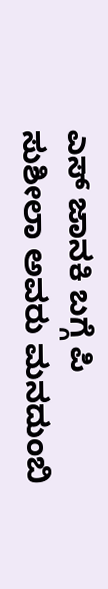ಎಸ್ ಜಾನಕಿ ಬಗ್ಗೆ ಪಿ ಸುಶೀಲಾ ಅವರು ಮನದುಂಬಿ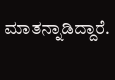ಮಾತನ್ನಾಡಿದ್ದಾರೆ.